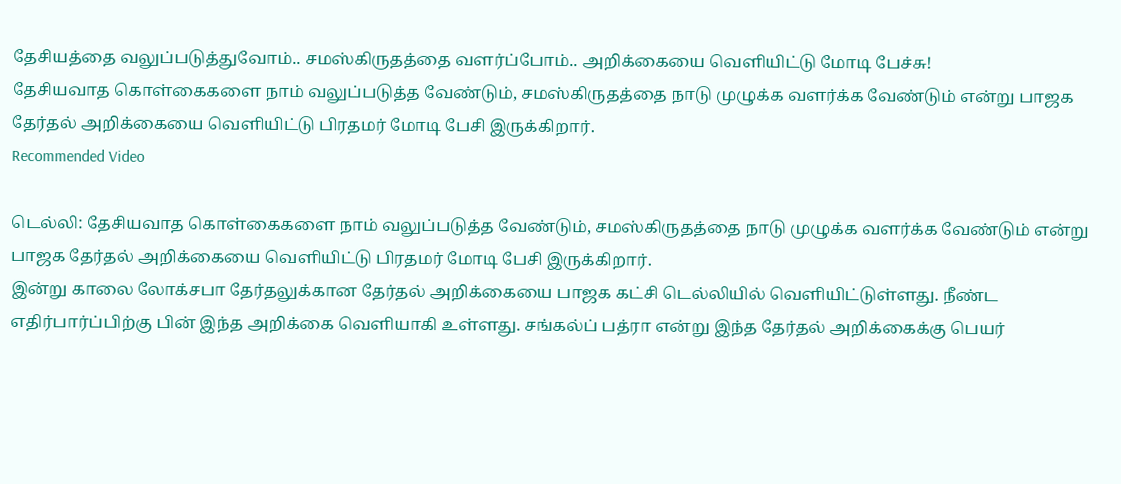தேசியத்தை வலுப்படுத்துவோம்.. சமஸ்கிருதத்தை வளர்ப்போம்.. அறிக்கையை வெளியிட்டு மோடி பேச்சு!
தேசியவாத கொள்கைகளை நாம் வலுப்படுத்த வேண்டும், சமஸ்கிருதத்தை நாடு முழுக்க வளர்க்க வேண்டும் என்று பாஜக தேர்தல் அறிக்கையை வெளியிட்டு பிரதமர் மோடி பேசி இருக்கிறார்.
Recommended Video

டெல்லி: தேசியவாத கொள்கைகளை நாம் வலுப்படுத்த வேண்டும், சமஸ்கிருதத்தை நாடு முழுக்க வளர்க்க வேண்டும் என்று பாஜக தேர்தல் அறிக்கையை வெளியிட்டு பிரதமர் மோடி பேசி இருக்கிறார்.
இன்று காலை லோக்சபா தேர்தலுக்கான தேர்தல் அறிக்கையை பாஜக கட்சி டெல்லியில் வெளியிட்டுள்ளது. நீண்ட எதிர்பார்ப்பிற்கு பின் இந்த அறிக்கை வெளியாகி உள்ளது. சங்கல்ப் பத்ரா என்று இந்த தேர்தல் அறிக்கைக்கு பெயர்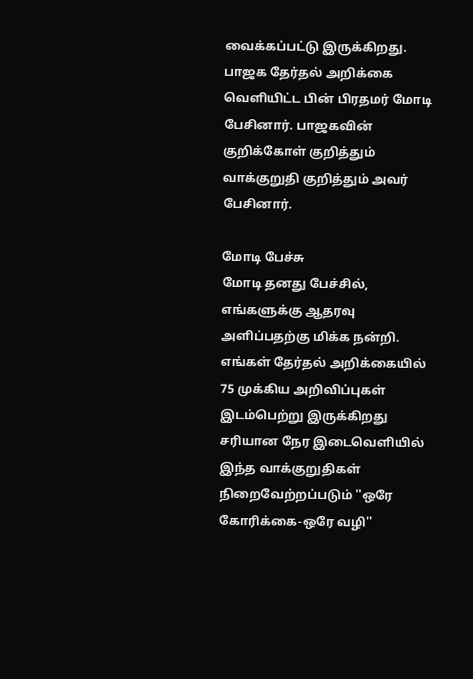வைக்கப்பட்டு இருக்கிறது.
பாஜக தேர்தல் அறிக்கை வெளியிட்ட பின் பிரதமர் மோடி பேசினார். பாஜகவின் குறிக்கோள் குறித்தும் வாக்குறுதி குறித்தும் அவர் பேசினார்.

மோடி பேச்சு
மோடி தனது பேச்சில், எங்களுக்கு ஆதரவு அளிப்பதற்கு மிக்க நன்றி. எங்கள் தேர்தல் அறிக்கையில் 75 முக்கிய அறிவிப்புகள் இடம்பெற்று இருக்கிறது சரியான நேர இடைவெளியில் இந்த வாக்குறுதிகள் நிறைவேற்றப்படும் ''ஒரே கோரிக்கை-ஒரே வழி''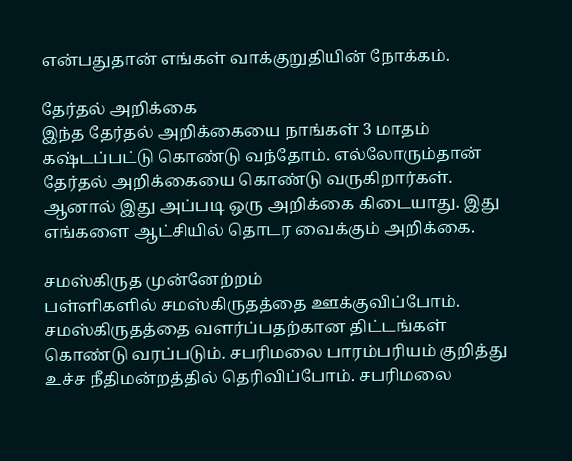என்பதுதான் எங்கள் வாக்குறுதியின் நோக்கம்.

தேர்தல் அறிக்கை
இந்த தேர்தல் அறிக்கையை நாங்கள் 3 மாதம் கஷ்டப்பட்டு கொண்டு வந்தோம். எல்லோரும்தான் தேர்தல் அறிக்கையை கொண்டு வருகிறார்கள். ஆனால் இது அப்படி ஒரு அறிக்கை கிடையாது. இது எங்களை ஆட்சியில் தொடர வைக்கும் அறிக்கை.

சமஸ்கிருத முன்னேற்றம்
பள்ளிகளில் சமஸ்கிருதத்தை ஊக்குவிப்போம். சமஸ்கிருதத்தை வளர்ப்பதற்கான திட்டங்கள் கொண்டு வரப்படும். சபரிமலை பாரம்பரியம் குறித்து உச்ச நீதிமன்றத்தில் தெரிவிப்போம். சபரிமலை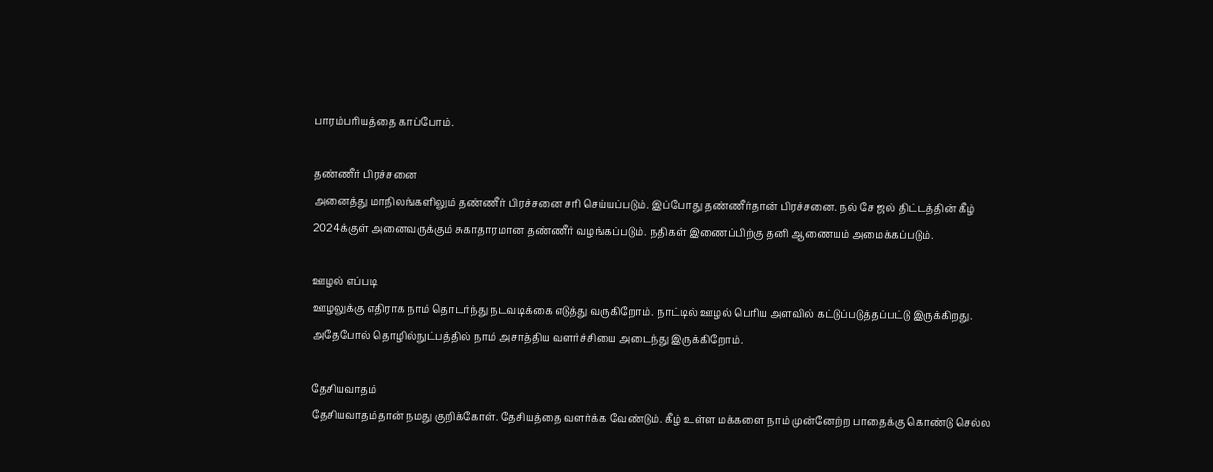பாரம்பரியத்தை காப்போம்.

தண்ணீர் பிரச்சனை
அனைத்து மாநிலங்களிலும் தண்ணீர் பிரச்சனை சரி செய்யப்படும். இப்போது தண்ணீர்தான் பிரச்சனை. நல் சே ஜல் திட்டத்தின் கீழ் 2024க்குள் அனைவருக்கும் சுகாதாரமான தண்ணீர் வழங்கப்படும். நதிகள் இணைப்பிற்கு தனி ஆணையம் அமைக்கப்படும்.

ஊழல் எப்படி
ஊழலுக்கு எதிராக நாம் தொடர்ந்து நடவடிக்கை எடுத்து வருகிறோம். நாட்டில் ஊழல் பெரிய அளவில் கட்டுப்படுத்தப்பட்டு இருக்கிறது. அதேபோல் தொழில்நுட்பத்தில் நாம் அசாத்திய வளர்ச்சியை அடைந்து இருக்கிறோம்.

தேசியவாதம்
தேசியவாதம்தான் நமது குறிக்கோள். தேசியத்தை வளர்க்க வேண்டும். கீழ் உள்ள மக்களை நாம் முன்னேற்ற பாதைக்கு கொண்டு செல்ல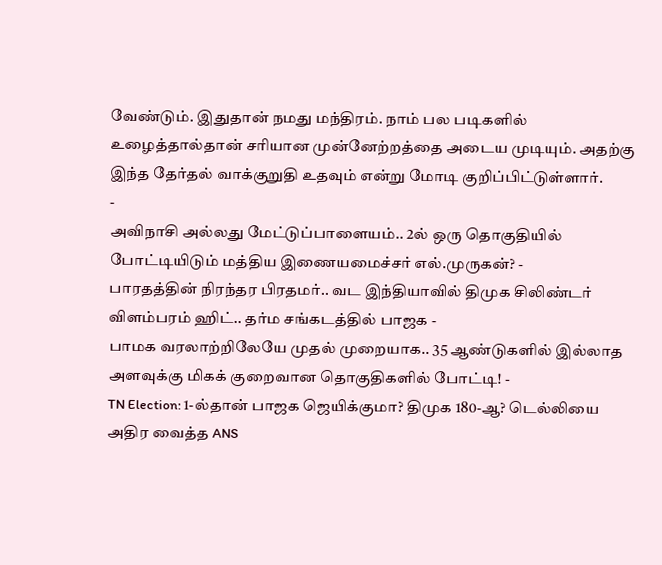வேண்டும். இதுதான் நமது மந்திரம். நாம் பல படிகளில் உழைத்தால்தான் சரியான முன்னேற்றத்தை அடைய முடியும். அதற்கு இந்த தேர்தல் வாக்குறுதி உதவும் என்று மோடி குறிப்பிட்டுள்ளார்.
-
அவிநாசி அல்லது மேட்டுப்பாளையம்.. 2ல் ஒரு தொகுதியில் போட்டியிடும் மத்திய இணையமைச்சர் எல்.முருகன்? -
பாரதத்தின் நிரந்தர பிரதமர்.. வட இந்தியாவில் திமுக சிலிண்டர் விளம்பரம் ஹிட்.. தர்ம சங்கடத்தில் பாஜக -
பாமக வரலாற்றிலேயே முதல் முறையாக.. 35 ஆண்டுகளில் இல்லாத அளவுக்கு மிகக் குறைவான தொகுதிகளில் போட்டி! -
TN Election: 1-ல்தான் பாஜக ஜெயிக்குமா? திமுக 180-ஆ? டெல்லியை அதிர வைத்த ANS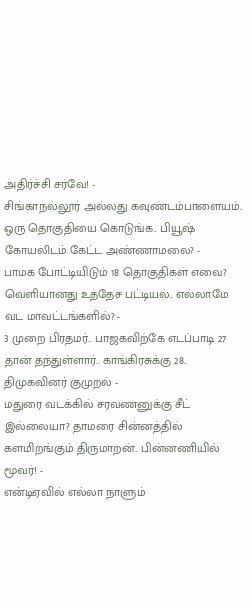அதிர்ச்சி சர்வே! -
சிங்காநல்லூர் அல்லது கவுண்டம்பாளையம்.. ஒரு தொகுதியை கொடுங்க.. பியூஷ் கோயலிடம் கேட்ட அண்ணாமலை? -
பாமக போட்டியிடும் 18 தொகுதிகள் எவை? வெளியானது உத்தேச பட்டியல்.. எல்லாமே வட மாவட்டங்களில்? -
3 முறை பிரதமர்.. பாஜகவிற்கே எடப்பாடி 27 தான் தந்துள்ளார்.. காங்கிரசுக்கு 28.. திமுகவினர் குமுறல் -
மதுரை வடக்கில் சரவணனுக்கு சீட் இல்லையா? தாமரை சின்னத்தில் களமிறங்கும் திருமாறன்.. பின்னணியில் மூவர்! -
என்டிஏவில் எல்லா நாளும்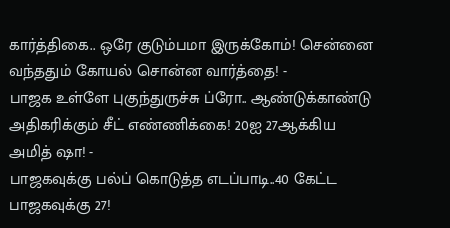கார்த்திகை.. ஒரே குடும்பமா இருக்கோம்! சென்னை வந்ததும் கோயல் சொன்ன வார்த்தை! -
பாஜக உள்ளே புகுந்துருச்சு ப்ரோ.. ஆண்டுக்காண்டு அதிகரிக்கும் சீட் எண்ணிக்கை! 20ஐ 27ஆக்கிய அமித் ஷா! -
பாஜகவுக்கு பல்ப் கொடுத்த எடப்பாடி..40 கேட்ட பாஜகவுக்கு 27!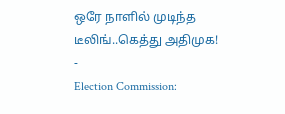ஒரே நாளில் முடிந்த டீலிங்..கெத்து அதிமுக! -
Election Commission: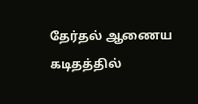தேர்தல் ஆணைய கடிதத்தில்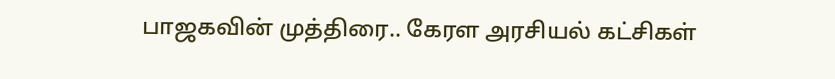பாஜகவின் முத்திரை.. கேரள அரசியல் கட்சிகள்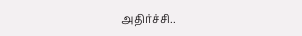அதிர்ச்சி..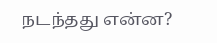நடந்தது என்ன?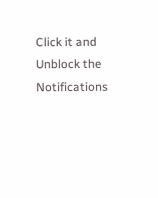Click it and Unblock the Notifications